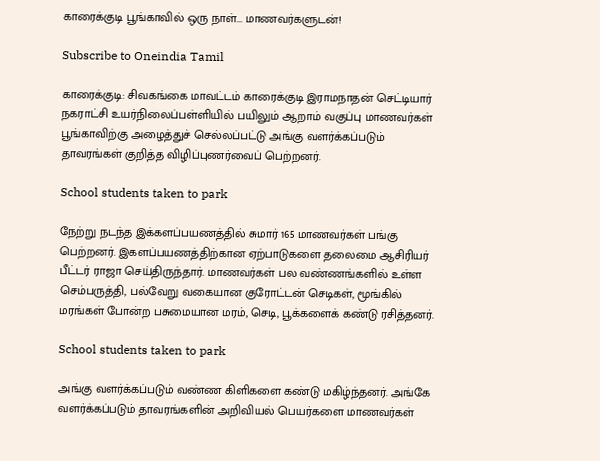காரைக்குடி பூங்காவில் ஒரு நாள்... மாணவர்களுடன்!

Subscribe to Oneindia Tamil

காரைக்குடி: சிவகங்கை மாவட்டம் காரைக்குடி இராமநாதன் செட்டியார் நகராட்சி உயர்நிலைப்பள்ளியில் பயிலும் ஆறாம் வகுப்பு மாணவர்கள் பூங்காவிற்கு அழைத்துச் செல்லப்பட்டு அங்கு வளர்க்கப்படும் தாவரங்கள் குறித்த விழிப்புணர்வைப் பெற்றனர்.

School students taken to park

நேற்று நடந்த இக்களப்பயணத்தில் சுமார் 165 மாணவர்கள் பங்கு பெற்றனர். இகளப்பயணத்திற்கான ஏற்பாடுகளை தலைமை ஆசிரியர் பீட்டர் ராஜா செய்திருந்தார். மாணவர்கள் பல வண்ணங்களில் உள்ள செம்பருத்தி, பல்வேறு வகையான குரோட்டன் செடிகள், மூங்கில் மரங்கள் போன்ற பசுமையான மரம், செடி, பூக்களைக் கண்டு ரசித்தனர்.

School students taken to park

அங்கு வளர்க்கப்படும் வண்ண கிளிகளை கண்டு மகிழ்ந்தனர். அங்கே வளர்க்கப்படும் தாவரங்களின் அறிவியல் பெயர்களை மாணவர்கள்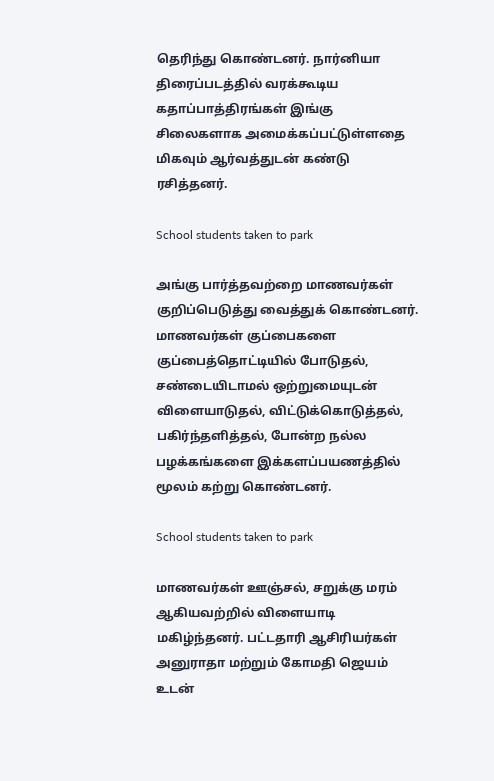தெரிந்து கொண்டனர். நார்னியா திரைப்படத்தில் வரக்கூடிய கதாப்பாத்திரங்கள் இங்கு சிலைகளாக அமைக்கப்பட்டுள்ளதை மிகவும் ஆர்வத்துடன் கண்டு ரசித்தனர்.

School students taken to park

அங்கு பார்த்தவற்றை மாணவர்கள் குறிப்பெடுத்து வைத்துக் கொண்டனர். மாணவர்கள் குப்பைகளை குப்பைத்தொட்டியில் போடுதல், சண்டையிடாமல் ஒற்றுமையுடன் விளையாடுதல், விட்டுக்கொடுத்தல், பகிர்ந்தளித்தல், போன்ற நல்ல பழக்கங்களை இக்களப்பயணத்தில் மூலம் கற்று கொண்டனர்.

School students taken to park

மாணவர்கள் ஊஞ்சல், சறுக்கு மரம் ஆகியவற்றில் விளையாடி மகிழ்ந்தனர். பட்டதாரி ஆசிரியர்கள் அனுராதா மற்றும் கோமதி ஜெயம் உடன்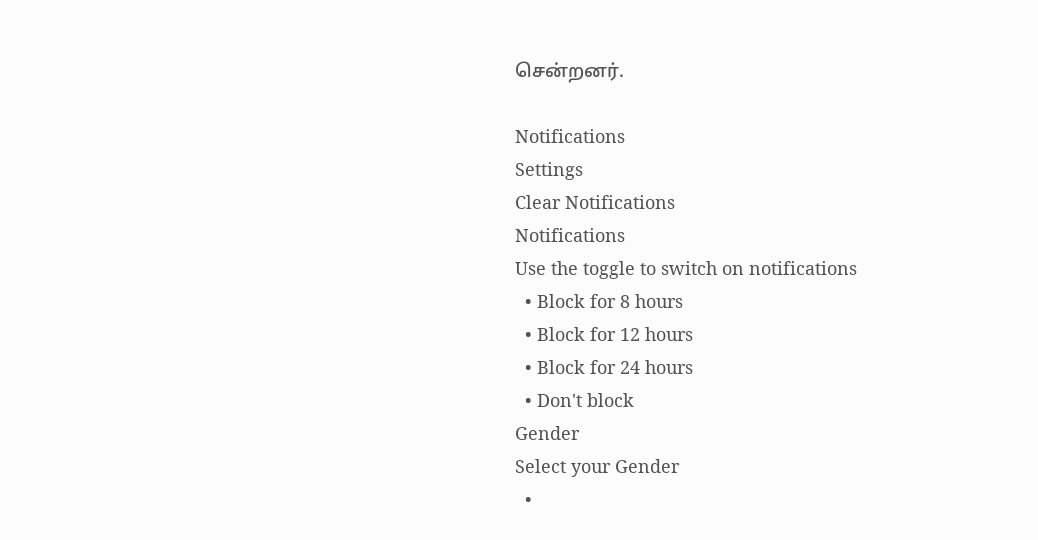சென்றனர்.

Notifications
Settings
Clear Notifications
Notifications
Use the toggle to switch on notifications
  • Block for 8 hours
  • Block for 12 hours
  • Block for 24 hours
  • Don't block
Gender
Select your Gender
  •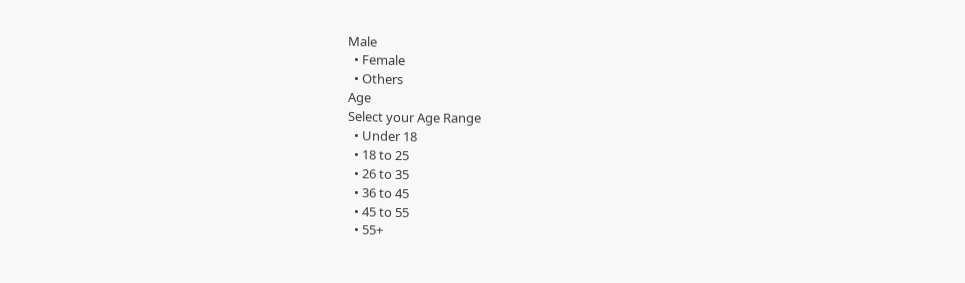Male
  • Female
  • Others
Age
Select your Age Range
  • Under 18
  • 18 to 25
  • 26 to 35
  • 36 to 45
  • 45 to 55
  • 55+